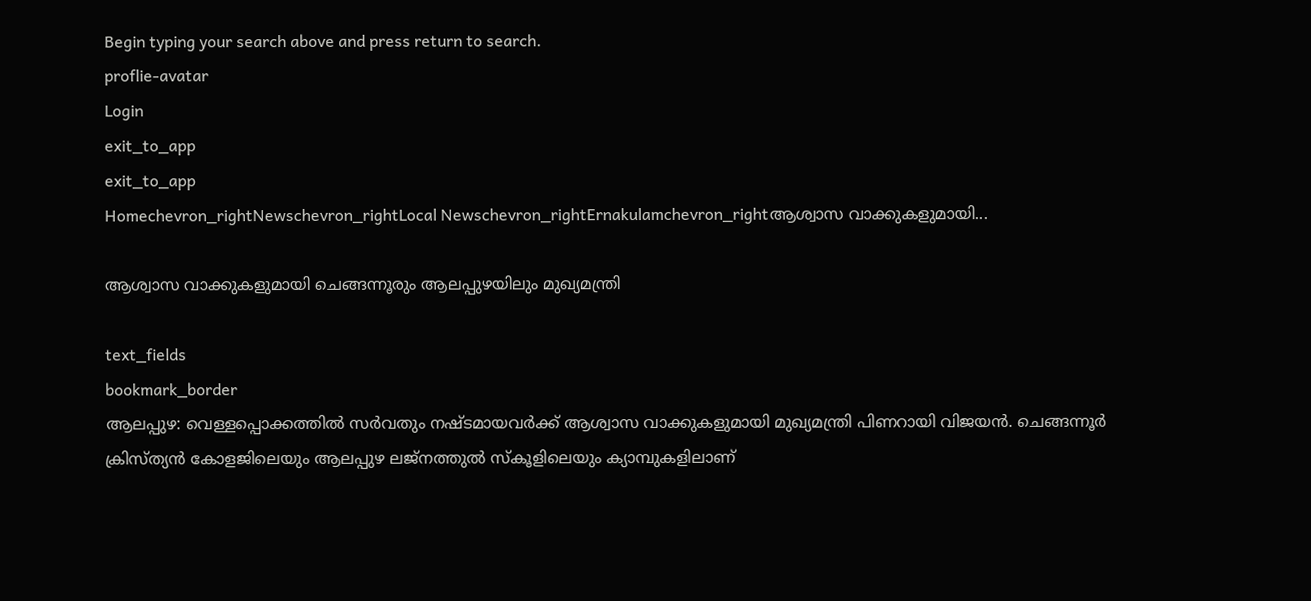Begin typing your search above and press return to search.
proflie-avatar
Login
exit_to_app
exit_to_app
Homechevron_rightNewschevron_rightLocal Newschevron_rightErnakulamchevron_rightആശ്വാസ വാക്കുകളുമായി...

ആശ്വാസ വാക്കുകളുമായി ചെങ്ങന്നൂരും ആലപ്പുഴയിലും മുഖ്യമന്ത്രി

text_fields
bookmark_border
ആലപ്പുഴ: വെള്ളപ്പൊക്കത്തിൽ സർവതും നഷ്ടമായവർക്ക് ആശ്വാസ വാക്കുകളുമായി മുഖ്യമന്ത്രി പിണറായി വിജയൻ. ചെങ്ങന്നൂർ ക്രിസ്ത്യൻ കോളജിലെയും ആലപ്പുഴ ലജ്‌നത്തുൽ സ്‌കൂളിലെയും ക്യാമ്പുകളിലാണ്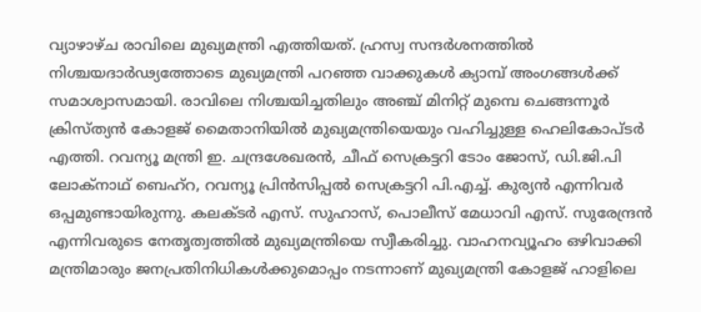വ്യാഴാഴ്ച രാവിലെ മുഖ്യമന്ത്രി എത്തിയത്. ഹ്രസ്വ സന്ദർശനത്തിൽ നിശ്ചയദാർഢ്യത്തോടെ മുഖ്യമന്ത്രി പറഞ്ഞ വാക്കുകൾ ക്യാമ്പ് അംഗങ്ങൾക്ക് സമാശ്വാസമായി. രാവിലെ നിശ്ചയിച്ചതിലും അഞ്ച് മിനിറ്റ് മുമ്പെ ചെങ്ങന്നൂർ ക്രിസ്ത്യൻ കോളജ് മൈതാനിയിൽ മുഖ്യമന്ത്രിയെയും വഹിച്ചുള്ള ഹെലികോപ്ടർ എത്തി. റവന്യൂ മന്ത്രി ഇ. ചന്ദ്രശേഖരൻ, ചീഫ് സെക്രട്ടറി ടോം ജോസ്, ഡി.ജി.പി ലോക്‌നാഥ് ബെഹ്‌റ, റവന്യൂ പ്രിൻസിപ്പൽ സെക്രട്ടറി പി.എച്ച്. കുര്യൻ എന്നിവർ ഒപ്പമുണ്ടായിരുന്നു. കലക്ടർ എസ്. സുഹാസ്, പൊലീസ് മേധാവി എസ്. സുരേന്ദ്രൻ എന്നിവരുടെ നേതൃത്വത്തിൽ മുഖ്യമന്ത്രിയെ സ്വീകരിച്ചു. വാഹനവ്യൂഹം ഒഴിവാക്കി മന്ത്രിമാരും ജനപ്രതിനിധികൾക്കുമൊപ്പം നടന്നാണ് മുഖ്യമന്ത്രി കോളജ് ഹാളിലെ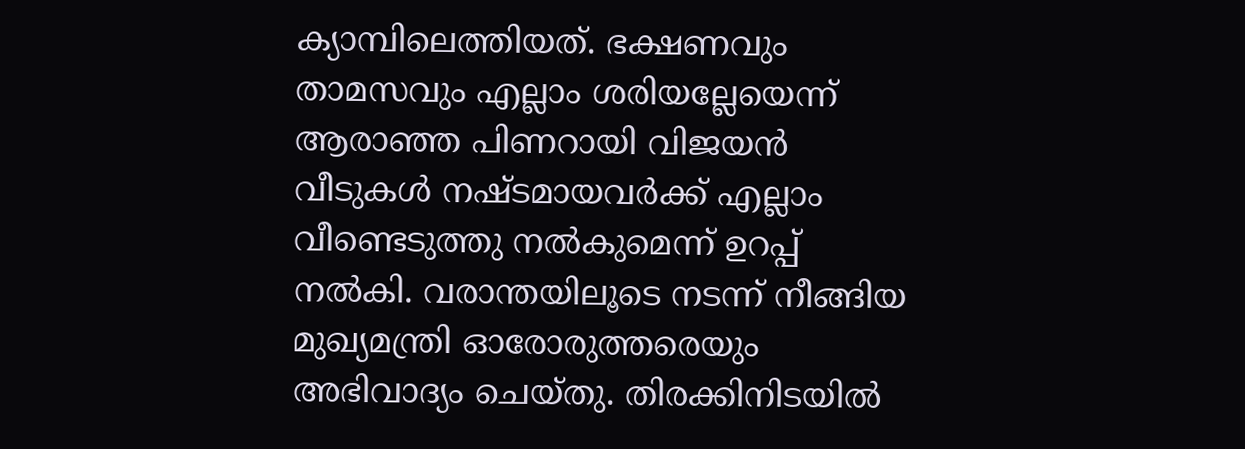ക്യാമ്പിലെത്തിയത്. ഭക്ഷണവും താമസവും എല്ലാം ശരിയല്ലേയെന്ന് ആരാഞ്ഞ പിണറായി വിജയൻ വീടുകൾ നഷ്ടമായവർക്ക് എല്ലാം വീണ്ടെടുത്തു നൽകുമെന്ന് ഉറപ്പ് നൽകി. വരാന്തയിലൂടെ നടന്ന് നീങ്ങിയ മുഖ്യമന്ത്രി ഓരോരുത്തരെയും അഭിവാദ്യം ചെയ്തു. തിരക്കിനിടയിൽ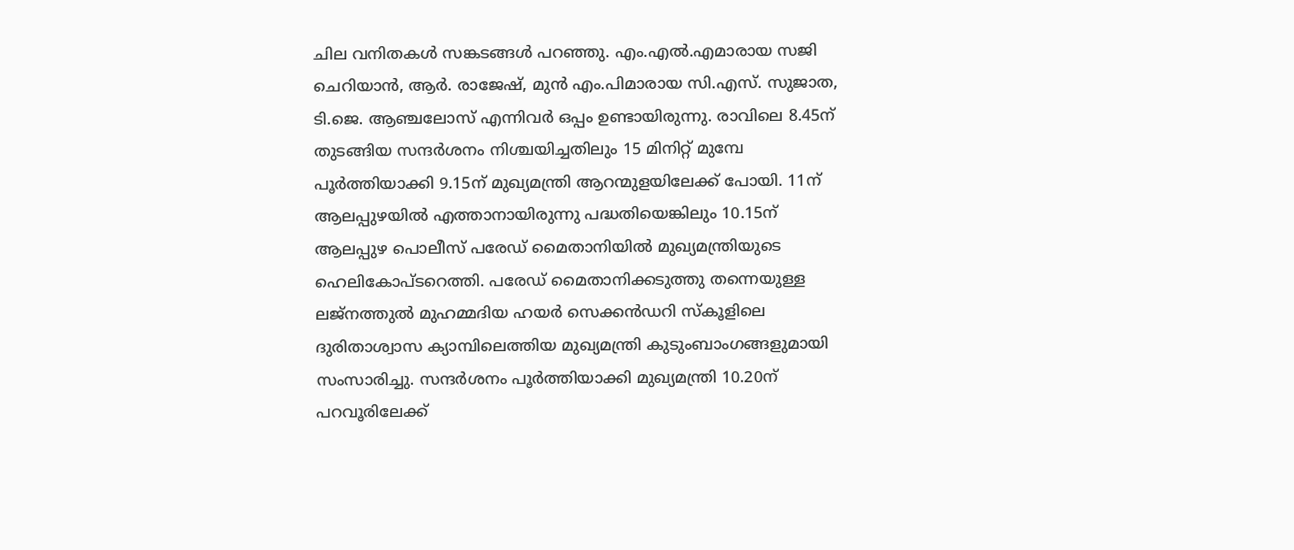ചില വനിതകൾ സങ്കടങ്ങൾ പറഞ്ഞു. എം.എൽ.എമാരായ സജി ചെറിയാൻ, ആർ. രാജേഷ്, മുൻ എം.പിമാരായ സി.എസ്. സുജാത, ടി.ജെ. ആഞ്ചലോസ് എന്നിവർ ഒപ്പം ഉണ്ടായിരുന്നു. രാവിലെ 8.45ന് തുടങ്ങിയ സന്ദർശനം നിശ്ചയിച്ചതിലും 15 മിനിറ്റ് മുമ്പേ പൂർത്തിയാക്കി 9.15ന് മുഖ്യമന്ത്രി ആറന്മുളയിലേക്ക് പോയി. 11ന് ആലപ്പുഴയിൽ എത്താനായിരുന്നു പദ്ധതിയെങ്കിലും 10.15ന് ആലപ്പുഴ പൊലീസ് പരേഡ് മൈതാനിയിൽ മുഖ്യമന്ത്രിയുടെ ഹെലികോപ്ടറെത്തി. പരേഡ് മൈതാനിക്കടുത്തു തന്നെയുള്ള ലജ്നത്തുൽ മുഹമ്മദിയ ഹയർ സെക്കൻഡറി സ്‌കൂളിലെ ദുരിതാശ്വാസ ക്യാമ്പിലെത്തിയ മുഖ്യമന്ത്രി കുടുംബാംഗങ്ങളുമായി സംസാരിച്ചു. സന്ദർശനം പൂർത്തിയാക്കി മുഖ്യമന്ത്രി 10.20ന് പറവൂരിലേക്ക്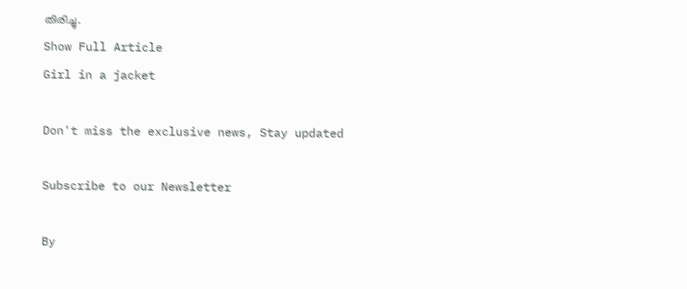തിരിച്ചു.
Show Full Article
Girl in a jacket

Don't miss the exclusive news, Stay updated

Subscribe to our Newsletter

By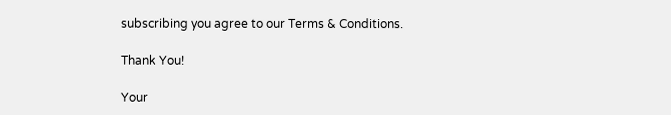subscribing you agree to our Terms & Conditions.

Thank You!

Your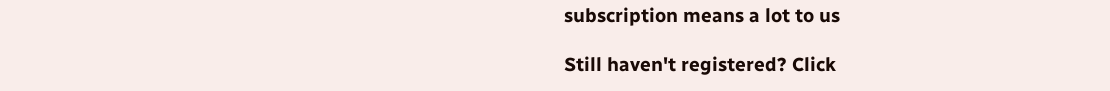subscription means a lot to us

Still haven't registered? Click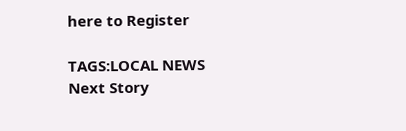here to Register

TAGS:LOCAL NEWS
Next Story